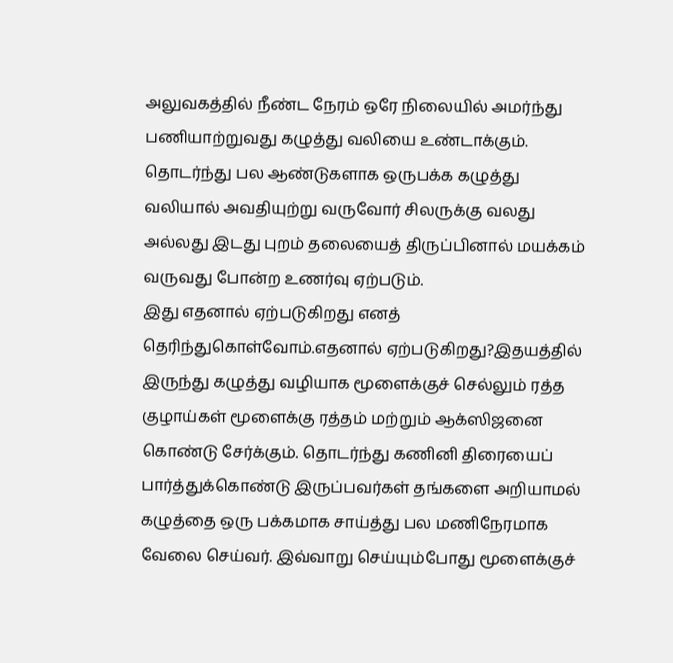அலுவகத்தில் நீண்ட நேரம் ஒரே நிலையில் அமர்ந்து பணியாற்றுவது கழுத்து வலியை உண்டாக்கும். தொடர்ந்து பல ஆண்டுகளாக ஒருபக்க கழுத்து வலியால் அவதியுற்று வருவோர் சிலருக்கு வலது அல்லது இடது புறம் தலையைத் திருப்பினால் மயக்கம் வருவது போன்ற உணர்வு ஏற்படும்.
இது எதனால் ஏற்படுகிறது எனத் தெரிந்துகொள்வோம்.எதனால் ஏற்படுகிறது?இதயத்தில் இருந்து கழுத்து வழியாக மூளைக்குச் செல்லும் ரத்த குழாய்கள் மூளைக்கு ரத்தம் மற்றும் ஆக்ஸிஜனை கொண்டு சேர்க்கும். தொடர்ந்து கணினி திரையைப் பார்த்துக்கொண்டு இருப்பவர்கள் தங்களை அறியாமல் கழுத்தை ஒரு பக்கமாக சாய்த்து பல மணிநேரமாக வேலை செய்வர். இவ்வாறு செய்யும்போது மூளைக்குச்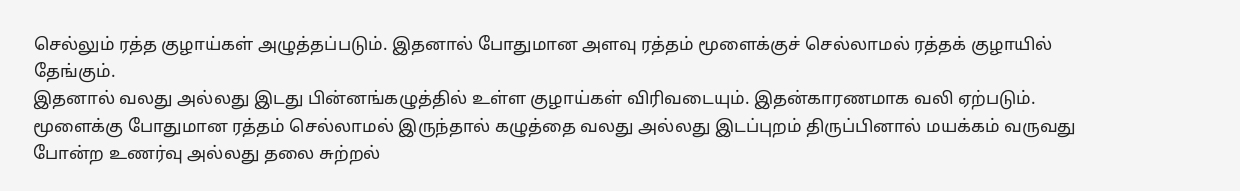செல்லும் ரத்த குழாய்கள் அழுத்தப்படும். இதனால் போதுமான அளவு ரத்தம் மூளைக்குச் செல்லாமல் ரத்தக் குழாயில் தேங்கும்.
இதனால் வலது அல்லது இடது பின்னங்கழுத்தில் உள்ள குழாய்கள் விரிவடையும். இதன்காரணமாக வலி ஏற்படும். மூளைக்கு போதுமான ரத்தம் செல்லாமல் இருந்தால் கழுத்தை வலது அல்லது இடப்புறம் திருப்பினால் மயக்கம் வருவது போன்ற உணர்வு அல்லது தலை சுற்றல்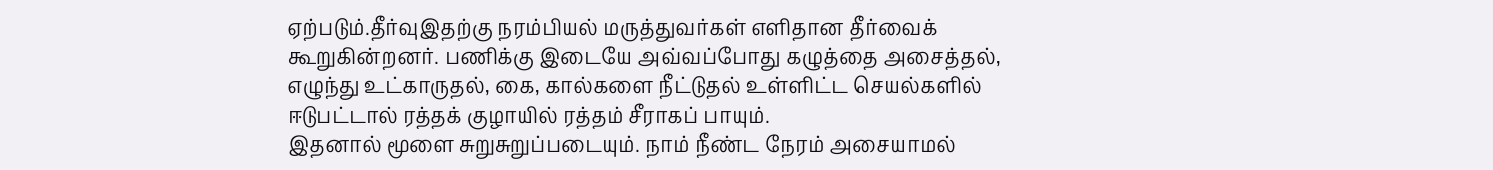ஏற்படும்.தீர்வுஇதற்கு நரம்பியல் மருத்துவர்கள் எளிதான தீர்வைக் கூறுகின்றனர். பணிக்கு இடையே அவ்வப்போது கழுத்தை அசைத்தல், எழுந்து உட்காருதல், கை, கால்களை நீட்டுதல் உள்ளிட்ட செயல்களில் ஈடுபட்டால் ரத்தக் குழாயில் ரத்தம் சீராகப் பாயும்.
இதனால் மூளை சுறுசுறுப்படையும். நாம் நீண்ட நேரம் அசையாமல்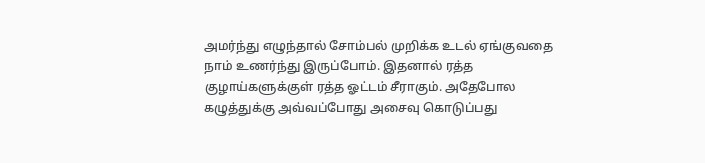அமர்ந்து எழுந்தால் சோம்பல் முறிக்க உடல் ஏங்குவதை நாம் உணர்ந்து இருப்போம். இதனால் ரத்த குழாய்களுக்குள் ரத்த ஓட்டம் சீராகும். அதேபோல கழுத்துக்கு அவ்வப்போது அசைவு கொடுப்பது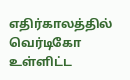எதிர்காலத்தில் வெர்டிகோ உள்ளிட்ட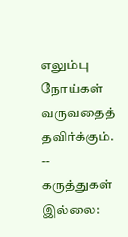எலும்பு நோய்கள் வருவதைத் தவிர்க்கும்.
--
கருத்துகள் இல்லை: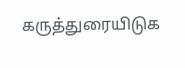கருத்துரையிடுக